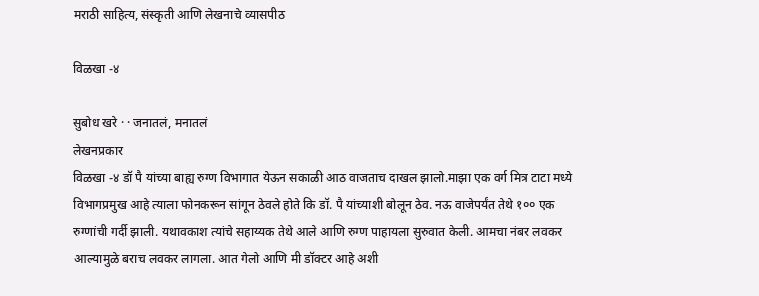मराठी साहित्य, संस्कृती आणि लेखनाचे व्यासपीठ

विळखा -४

सुबोध खरे · · जनातलं, मनातलं
लेखनप्रकार
विळखा -४ डॉ पै यांच्या बाह्य रुग्ण विभागात येऊन सकाळी आठ वाजताच दाखल झालो.माझा एक वर्ग मित्र टाटा मध्ये विभागप्रमुख आहे त्याला फोनकरून सांगून ठेवले होते कि डॉ. पै यांच्याशी बोलून ठेव. नऊ वाजेपर्यंत तेथे १०० एक रुग्णांची गर्दी झाली. यथावकाश त्यांचे सहाय्यक तेथे आले आणि रुग्ण पाहायला सुरुवात केली. आमचा नंबर लवकर आल्यामुळे बराच लवकर लागला. आत गेलो आणि मी डॉक्टर आहे अशी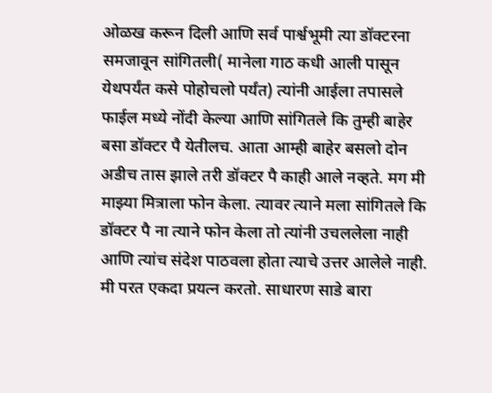ओळख करून दिली आणि सर्व पार्श्वभूमी त्या डॉक्टरना समजावून सांगितली( मानेला गाठ कधी आली पासून येथपर्यंत कसे पोहोचलो पर्यंत) त्यांनी आईला तपासले फाईल मध्ये नोंदी केल्या आणि सांगितले कि तुम्ही बाहेर बसा डॉक्टर पै येतीलच. आता आम्ही बाहेर बसलो दोन अडीच तास झाले तरी डॉक्टर पै काही आले नव्हते. मग मी माझ्या मित्राला फोन केला. त्यावर त्याने मला सांगितले कि डॉक्टर पै ना त्याने फोन केला तो त्यांनी उचललेला नाही आणि त्यांच संदेश पाठवला होता त्याचे उत्तर आलेले नाही. मी परत एकदा प्रयत्न करतो. साधारण साडे बारा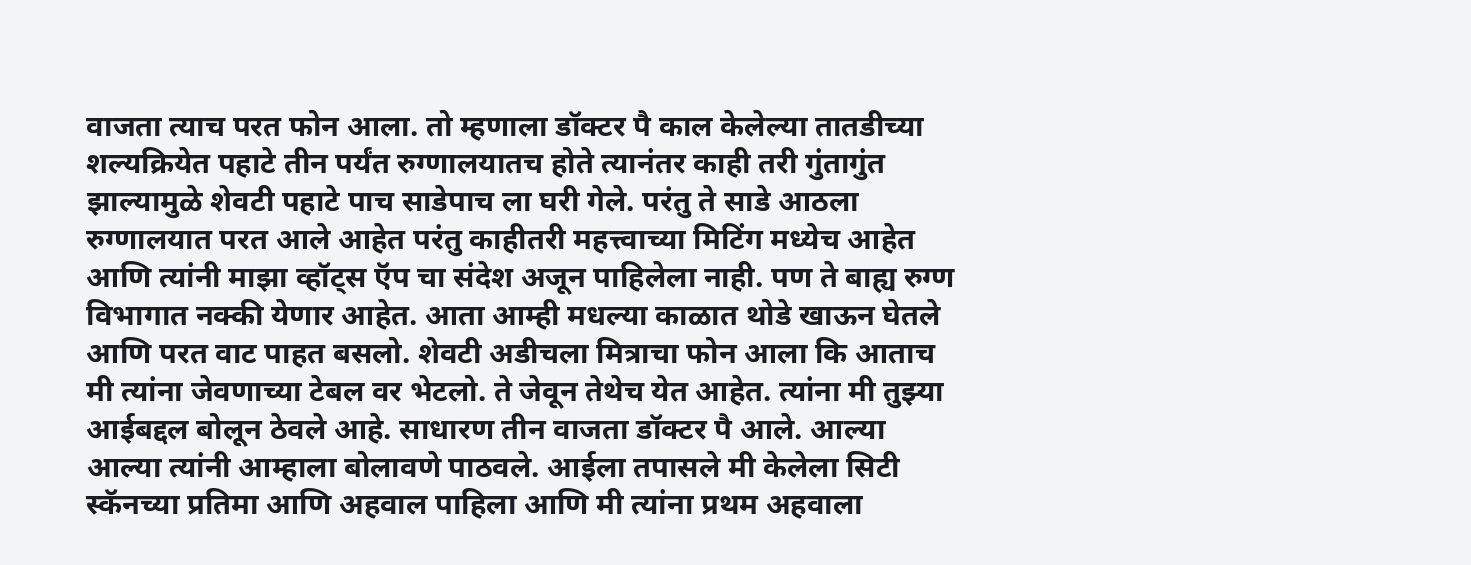वाजता त्याच परत फोन आला. तो म्हणाला डॉक्टर पै काल केलेल्या तातडीच्या शल्यक्रियेत पहाटे तीन पर्यंत रुग्णालयातच होते त्यानंतर काही तरी गुंतागुंत झाल्यामुळे शेवटी पहाटे पाच साडेपाच ला घरी गेले. परंतु ते साडे आठला रुग्णालयात परत आले आहेत परंतु काहीतरी महत्त्वाच्या मिटिंग मध्येच आहेत आणि त्यांनी माझा व्हॉट्स ऍप चा संदेश अजून पाहिलेला नाही. पण ते बाह्य रुग्ण विभागात नक्की येणार आहेत. आता आम्ही मधल्या काळात थोडे खाऊन घेतले आणि परत वाट पाहत बसलो. शेवटी अडीचला मित्राचा फोन आला कि आताच मी त्यांना जेवणाच्या टेबल वर भेटलो. ते जेवून तेथेच येत आहेत. त्यांना मी तुझ्या आईबद्दल बोलून ठेवले आहे. साधारण तीन वाजता डॉक्टर पै आले. आल्या आल्या त्यांनी आम्हाला बोलावणे पाठवले. आईला तपासले मी केलेला सिटी स्कॅनच्या प्रतिमा आणि अहवाल पाहिला आणि मी त्यांना प्रथम अहवाला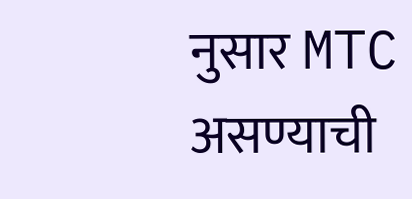नुसार MTC असण्याची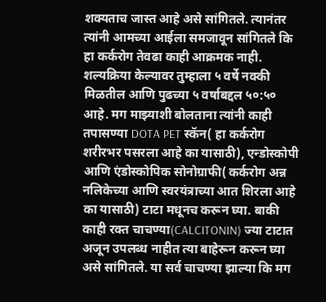शक्यताच जास्त आहे असे सांगितले. त्यानंतर त्यांनी आमच्या आईला समजावून सांगितले कि हा कर्करोग तेवढा काही आक्रमक नाही. शल्यक्रिया केल्यावर तुम्हाला ५ वर्षे नक्की मिळतील आणि पुढच्या ५ वर्षाबद्दल ५०:५० आहे. मग माझ्याशी बोलताना त्यांनी काही तपासण्या DOTA PET स्कॅन( हा कर्करोग शरीरभर पसरला आहे का यासाठी), एन्डोस्कोपी आणि एंडोस्कोपिक सोनोग्राफी( कर्करोग अन्न नलिकेच्या आणि स्वरयंत्राच्या आत शिरला आहे का यासाठी) टाटा मधूनच करून घ्या. बाकी काही रक्त चाचण्या(CALCITONIN) ज्या टाटात अजून उपलब्ध नाहीत त्या बाहेरून करून घ्या असे सांगितले. या सर्व चाचण्या झाल्या कि मग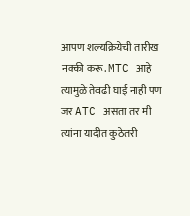आपण शल्यक्रियेची तारीख नक्की करू. MTC आहे त्यामुळे तेवढी घाई नाही पण जर ATC असता तर मी त्यांना यादीत कुठेतरी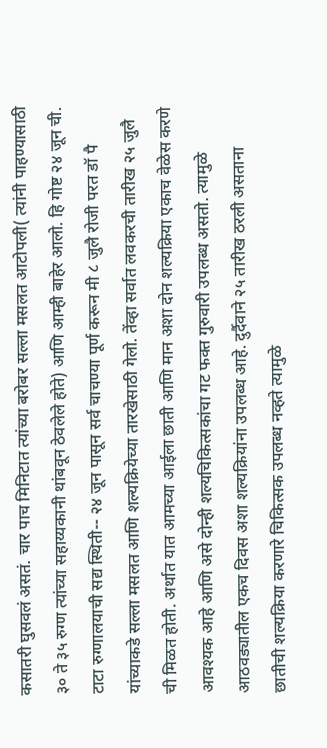कसातरी घुसवलं असतं. चार पाच मिनिटात त्यांच्या बरोबर सल्ला मसलत आटोपली( त्यांनी पाहण्यासाठी ३० ते ३५ रुग्ण त्यांच्या सहाय्यकानी थांबवून ठेवलेले होते) आणि आम्ही बाहेर आलो. हि गोष्ट २४ जून ची. टाटा रुग्णालयाची सद्य स्थिती-- २४ जून पासून सर्व चाचण्या पूर्ण करून मी ८ जुलै रोजी परत डॉ पै यांच्याकडे सल्ला मसलत आणि शल्यक्रियेच्या तारखेसाठी गेलो. तेंव्हा सर्वात लवकरची तारीख २५ जुलै ची मिळत होती. अर्थात यात आमच्या आईला छाती आणि मान अशा दोन शल्यक्रिया एकाच वेळेस करणे आवश्यक आहे आणि असे दोन्ही शल्यचिकित्सकांचा गट फक्त गुरुवारी उपलब्ध असतो. त्यामुळे आठवड्यातील एकच दिवस अशा शल्यक्रियांना उपलब्ध आहे. दुर्दैवाने २५ तारीख ठरली असताना छातीची शल्यक्रिया करणारे चिकित्सक उपलब्ध नव्हते त्यामुळे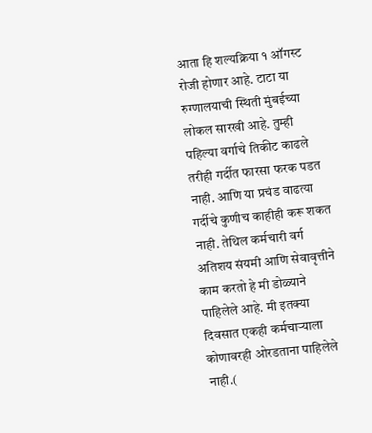आता हि शल्यक्रिया १ ऑगस्ट रोजी होणार आहे. टाटा या रुग्णालयाची स्थिती मुंबईच्या लोकल सारखी आहे. तुम्ही पहिल्या वर्गाचे तिकीट काढले तरीही गर्दीत फारसा फरक पडत नाही. आणि या प्रचंड वाढत्या गर्दीचे कुणीच काहीही करू शकत नाही. तेथिल कर्मचारी वर्ग अतिशय संयमी आणि सेवावृत्तीने काम करतो हे मी डोळ्याने पाहिलेले आहे. मी इतक्या दिवसात एकही कर्मचाऱ्याला कोणावरही ओरडताना पाहिलेले नाही.(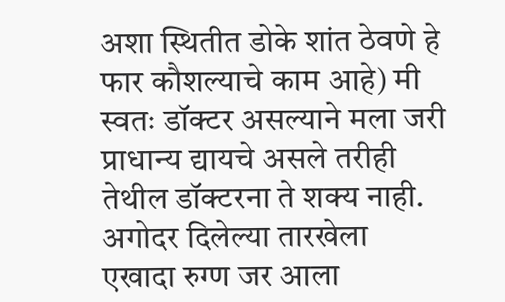अशा स्थितीत डोके शांत ठेवणे हे फार कौशल्याचे काम आहे) मी स्वतः डॉक्टर असल्याने मला जरी प्राधान्य द्यायचे असले तरीही तेथील डॉक्टरना ते शक्य नाही. अगोदर दिलेल्या तारखेला एखादा रुग्ण जर आला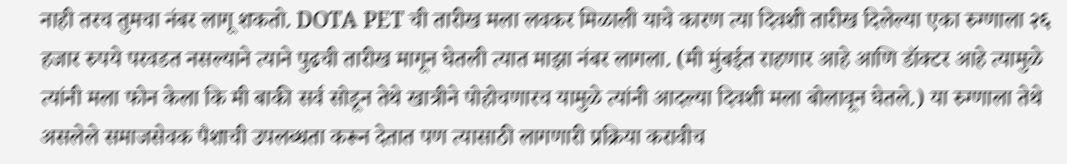नाही तरच तुमचा नंबर लागू शकतो. DOTA PET ची तारीख मला लवकर मिळाली याचे कारण त्या दिवशी तारीख दिलेल्या एका रुग्णाला २६ हजार रुपये परवडत नसल्याने त्याने पुढची तारीख मागून घेतली त्यात माझा नंबर लागला. (मी मुंबईत राहणार आहे आणि डॉक्टर आहे त्यामुळे त्यांनी मला फोन केला कि मी बाकी सर्व सोडून तेथे खात्रीने पोहोचणारच यामुळे त्यांनी आदल्या दिवशी मला बोलावून घेतले.) या रुग्णाला तेथे असलेले समाजसेवक पैशाची उपलब्धता करून देतात पण त्यासाठी लागणारी प्रक्रिया करावीच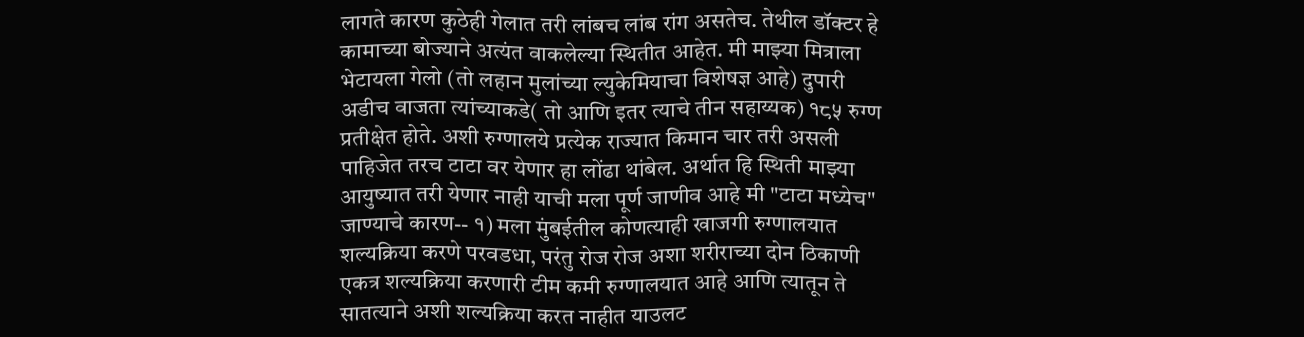लागते कारण कुठेही गेलात तरी लांबच लांब रांग असतेच. तेथील डॉक्टर हे कामाच्या बोज्याने अत्यंत वाकलेल्या स्थितीत आहेत. मी माझ्या मित्राला भेटायला गेलो (तो लहान मुलांच्या ल्युकेमियाचा विशेषज्ञ आहे) दुपारी अडीच वाजता त्यांच्याकडे( तो आणि इतर त्याचे तीन सहाय्यक) १८५ रुग्ण प्रतीक्षेत होते. अशी रुग्णालये प्रत्येक राज्यात किमान चार तरी असली पाहिजेत तरच टाटा वर येणार हा लोंढा थांबेल. अर्थात हि स्थिती माझ्या आयुष्यात तरी येणार नाही याची मला पूर्ण जाणीव आहे मी "टाटा मध्येच" जाण्याचे कारण-- १) मला मुंबईतील कोणत्याही खाजगी रुग्णालयात शल्यक्रिया करणे परवडधा, परंतु रोज रोज अशा शरीराच्या दोन ठिकाणी एकत्र शल्यक्रिया करणारी टीम कमी रुग्णालयात आहे आणि त्यातून ते सातत्याने अशी शल्यक्रिया करत नाहीत याउलट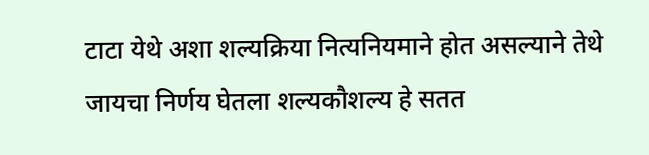टाटा येथे अशा शल्यक्रिया नित्यनियमाने होत असल्याने तेथे जायचा निर्णय घेतला शल्यकौशल्य हे सतत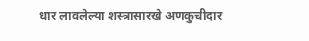धार लावलेल्या शस्त्रासारखे अणकुचीदार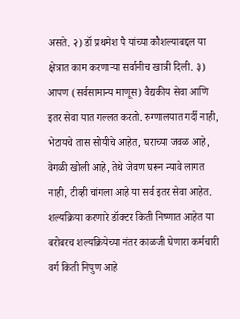असते. २) डॉ प्रथमेश पै यांच्या कौशल्याबद्दल या क्षेत्रात काम करणाऱ्या सर्वानीच खात्री दिली. ३) आपण (सर्वसामान्य माणूस) वैद्यकीय सेवा आणि इतर सेवा यात गल्लत करतो. रुग्णालयात गर्दी नाही, भेटायचे तास सोयीचे आहेत, घराच्या जवळ आहे, वेगळी खोली आहे, तेथे जेवण घरून न्यावे लागत नाही, टीव्ही चांगला आहे या सर्व इतर सेवा आहेत. शल्यक्रिया करणारे डॉक्टर किती निष्णात आहेत या बरोबरच शल्यक्रियेच्या नंतर काळजी घेणारा कर्मचारी वर्ग किती निपुण आहे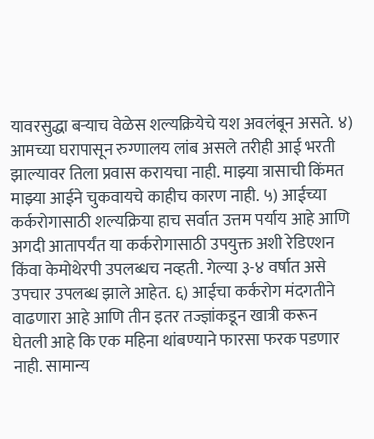यावरसुद्धा बऱ्याच वेळेस शल्यक्रियेचे यश अवलंबून असते. ४) आमच्या घरापासून रुग्णालय लांब असले तरीही आई भरती झाल्यावर तिला प्रवास करायचा नाही. माझ्या त्रासाची किंमत माझ्या आईने चुकवायचे काहीच कारण नाही. ५) आईच्या कर्करोगासाठी शल्यक्रिया हाच सर्वात उत्तम पर्याय आहे आणि अगदी आतापर्यंत या कर्करोगासाठी उपयुक्त अशी रेडिएशन किंवा केमोथेरपी उपलब्धच नव्हती. गेल्या ३-४ वर्षात असे उपचार उपलब्ध झाले आहेत. ६) आईचा कर्करोग मंदगतीने वाढणारा आहे आणि तीन इतर तज्ज्ञांकडून खात्री करून घेतली आहे कि एक महिना थांबण्याने फारसा फरक पडणार नाही. सामान्य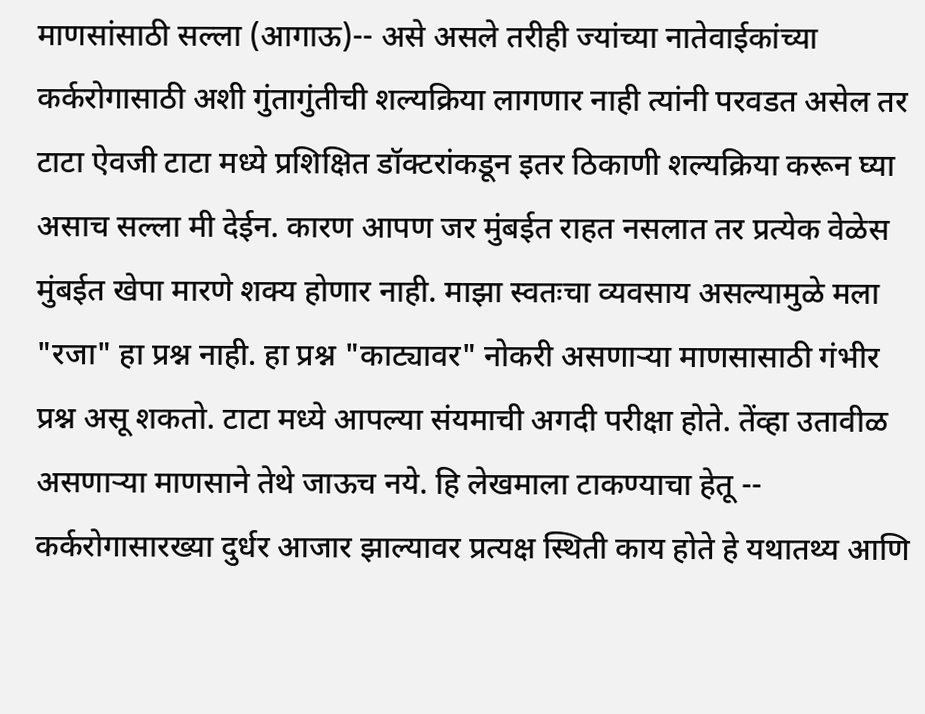माणसांसाठी सल्ला (आगाऊ)-- असे असले तरीही ज्यांच्या नातेवाईकांच्या कर्करोगासाठी अशी गुंतागुंतीची शल्यक्रिया लागणार नाही त्यांनी परवडत असेल तर टाटा ऐवजी टाटा मध्ये प्रशिक्षित डॉक्टरांकडून इतर ठिकाणी शल्यक्रिया करून घ्या असाच सल्ला मी देईन. कारण आपण जर मुंबईत राहत नसलात तर प्रत्येक वेळेस मुंबईत खेपा मारणे शक्य होणार नाही. माझा स्वतःचा व्यवसाय असल्यामुळे मला "रजा" हा प्रश्न नाही. हा प्रश्न "काट्यावर" नोकरी असणाऱ्या माणसासाठी गंभीर प्रश्न असू शकतो. टाटा मध्ये आपल्या संयमाची अगदी परीक्षा होते. तेंव्हा उतावीळ असणाऱ्या माणसाने तेथे जाऊच नये. हि लेखमाला टाकण्याचा हेतू -- कर्करोगासारख्या दुर्धर आजार झाल्यावर प्रत्यक्ष स्थिती काय होते हे यथातथ्य आणि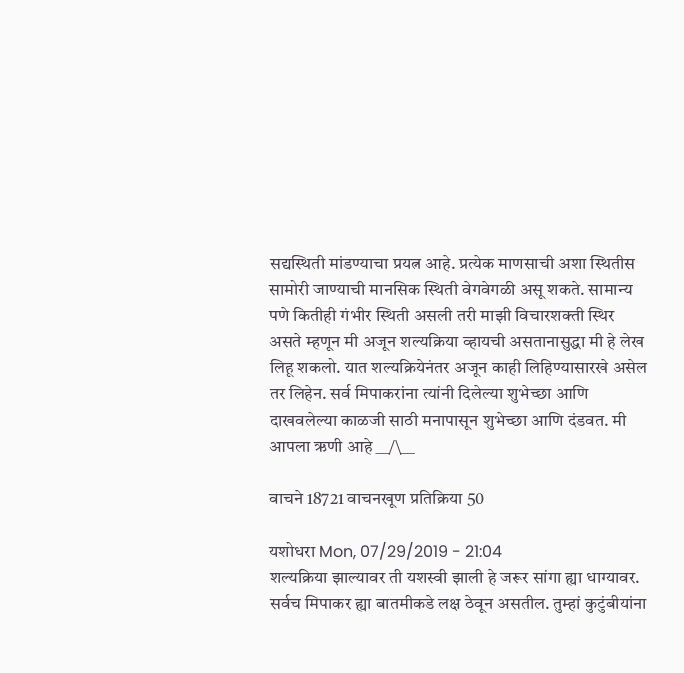सद्यस्थिती मांडण्याचा प्रयत्न आहे. प्रत्येक माणसाची अशा स्थितीस सामोरी जाण्याची मानसिक स्थिती वेगवेगळी असू शकते. सामान्य पणे कितीही गंभीर स्थिती असली तरी माझी विचारशक्ती स्थिर असते म्हणून मी अजून शल्यक्रिया व्हायची असतानासुद्धा मी हे लेख लिहू शकलो. यात शल्यक्रियेनंतर अजून काही लिहिण्यासारखे असेल तर लिहेन. सर्व मिपाकरांना त्यांनी दिलेल्या शुभेच्छा आणि दाखवलेल्या काळजी साठी मनापासून शुभेच्छा आणि दंडवत. मी आपला ऋणी आहे __/\__

वाचने 18721 वाचनखूण प्रतिक्रिया 50

यशोधरा Mon, 07/29/2019 - 21:04
शल्यक्रिया झाल्यावर ती यशस्वी झाली हे जरूर सांगा ह्या धाग्यावर. सर्वच मिपाकर ह्या बातमीकडे लक्ष ठेवून असतील. तुम्हां कुटुंबीयांना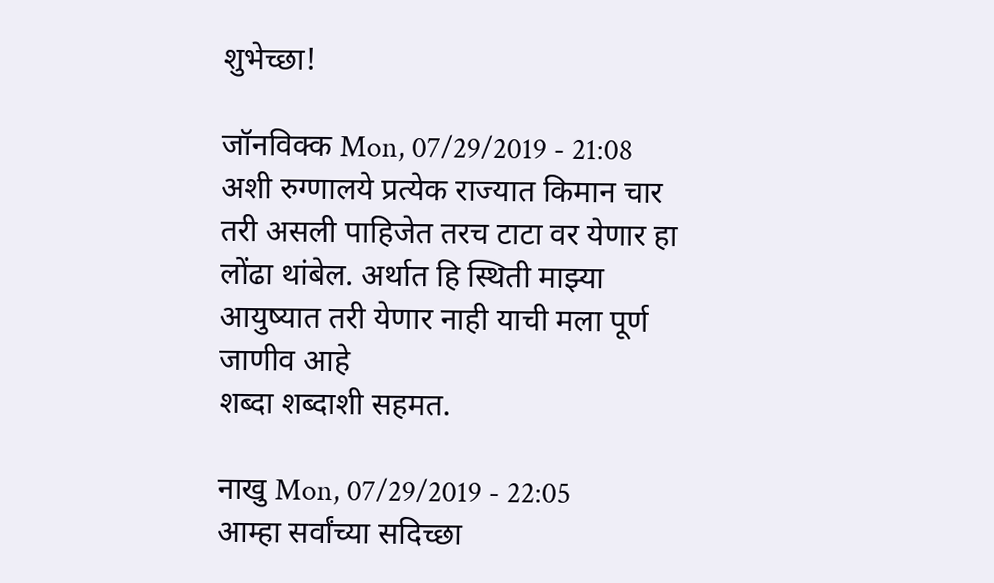शुभेच्छा!

जॉनविक्क Mon, 07/29/2019 - 21:08
अशी रुग्णालये प्रत्येक राज्यात किमान चार तरी असली पाहिजेत तरच टाटा वर येणार हा लोंढा थांबेल. अर्थात हि स्थिती माझ्या आयुष्यात तरी येणार नाही याची मला पूर्ण जाणीव आहे
शब्दा शब्दाशी सहमत.

नाखु Mon, 07/29/2019 - 22:05
आम्हा सर्वांच्या सदिच्छा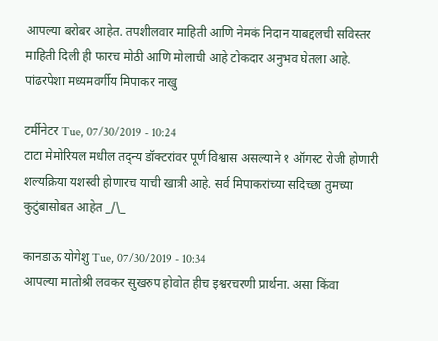आपल्या बरोबर आहेत. तपशीलवार माहिती आणि नेमकं निदान याबद्दलची सविस्तर माहिती दिली ही फारच मोठी आणि मोलाची आहे टोकदार अनुभव घेतला आहे. पांढरपेशा मध्यमवर्गीय मिपाकर नाखु

टर्मीनेटर Tue, 07/30/2019 - 10:24
टाटा मेमोरियल मधील तद्न्य डॉक्टरांवर पूर्ण विश्वास असल्याने १ ऑगस्ट रोजी होणारी शल्यक्रिया यशस्वी होणारच याची खात्री आहे. सर्व मिपाकरांच्या सदिच्छा तुमच्या कुटुंबासोबत आहेत _/\_

कानडाऊ योगेशु Tue, 07/30/2019 - 10:34
आपल्या मातोश्री लवकर सुखरुप होवोत हीच इश्वरचरणी प्रार्थना. असा किंवा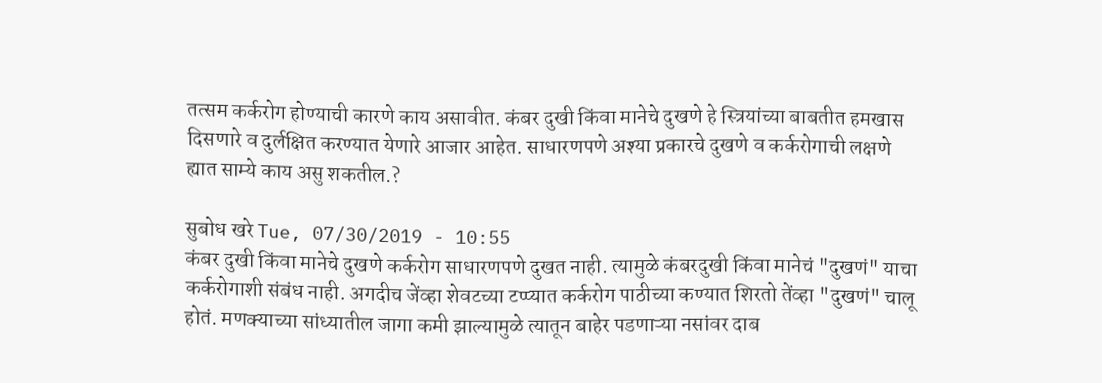तत्सम कर्करोग होण्याची कारणे काय असावीत. कंबर दुखी किंवा मानेचे दुखणे हे स्त्रियांच्या बाबतीत हमखास दिसणारे व दुर्लक्षित करण्यात येणारे आजार आहेत. साधारणपणे अश्या प्रकारचे दुखणे व कर्करोगाची लक्षणे ह्यात साम्ये काय असु शकतील.?

सुबोध खरे Tue, 07/30/2019 - 10:55
कंबर दुखी किंवा मानेचे दुखणे कर्करोग साधारणपणे दुखत नाही. त्यामुळे कंबरदुखी किंवा मानेचं "दुखणं" याचा कर्करोगाशी संबंध नाही. अगदीच जेंव्हा शेवटच्या टप्प्यात कर्करोग पाठीच्या कण्यात शिरतो तेंव्हा "दुखणं" चालू होतं. मणक्याच्या सांध्यातील जागा कमी झाल्यामुळे त्यातून बाहेर पडणाऱ्या नसांवर दाब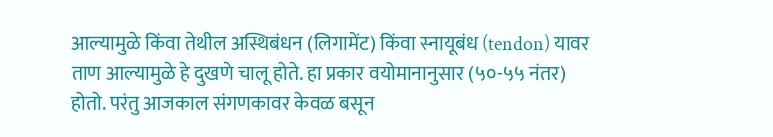आल्यामुळे किंवा तेथील अस्थिबंधन (लिगामेंट) किंवा स्नायूबंध (tendon) यावर ताण आल्यामुळे हे दुखणे चालू होते. हा प्रकार वयोमानानुसार (५०-५५ नंतर) होतो. परंतु आजकाल संगणकावर केवळ बसून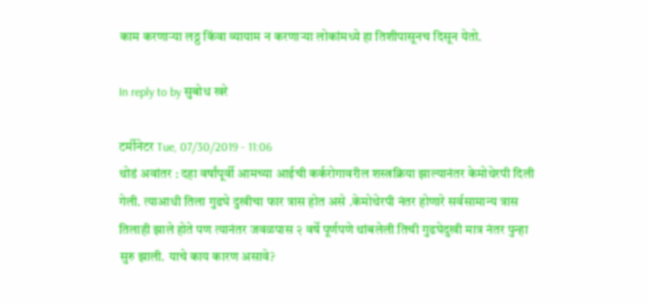काम करणाऱ्या लठ्ठ किंवा व्यायाम न करणाऱ्या लोकांमध्ये हा तिशीपासूनच दिसून येतो.

In reply to by सुबोध खरे

टर्मीनेटर Tue, 07/30/2019 - 11:06
थोडं अवांतर : दहा वर्षांपूर्वी आमच्या आईची कर्करोगावरील शस्त्रक्रिया झाल्यानंतर केमोथेरपी दिली गेली. त्याआधी तिला गुढघे दुखीचा फार त्रास होत असे .केमोथेरपी नंतर होणारे सर्वसामान्य त्रास तिलाही झाले होते पण त्यानंतर जवळपास २ वर्षे पूर्णपणे थांबलेली तिची गुढघेदुखी मात्र नंतर पुन्हा सुरु झाली. याचे काय कारण असावे?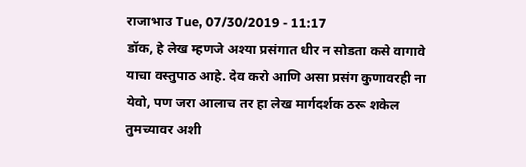राजाभाउ Tue, 07/30/2019 - 11:17
डॉक, हे लेख म्हणजे अश्या प्रसंगात धीर न सोडता कसे वागावे याचा वस्तुपाठ आहे. देव करो आणि असा प्रसंग कुणावरही ना येवो, पण जरा आलाच तर हा लेख मार्गदर्शक ठरू शकेल तुमच्यावर अशी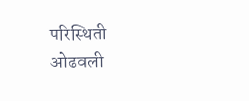परिस्थिती ओढवली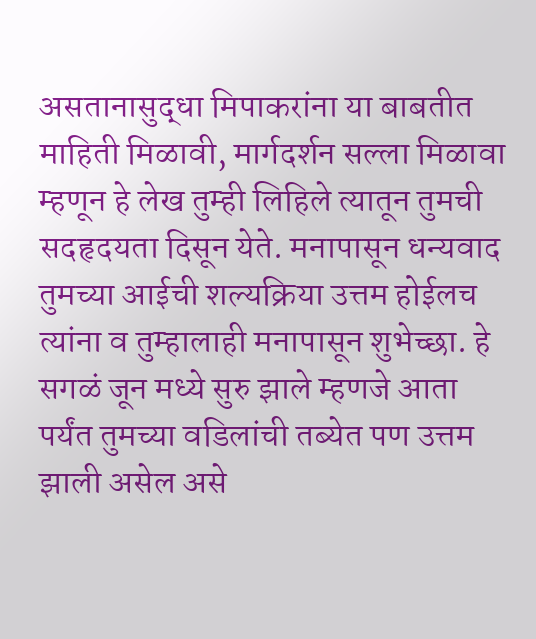असतानासुद्धा मिपाकरांना या बाबतीत माहिती मिळावी, मार्गदर्शन सल्ला मिळावा म्हणून हे लेख तुम्ही लिहिले त्यातून तुमची सदहृदयता दिसून येते. मनापासून धन्यवाद तुमच्या आईची शल्यक्रिया उत्तम होईलच त्यांना व तुम्हालाही मनापासून शुभेच्छा. हे सगळं जून मध्ये सुरु झाले म्हणजे आता पर्यंत तुमच्या वडिलांची तब्येत पण उत्तम झाली असेल असे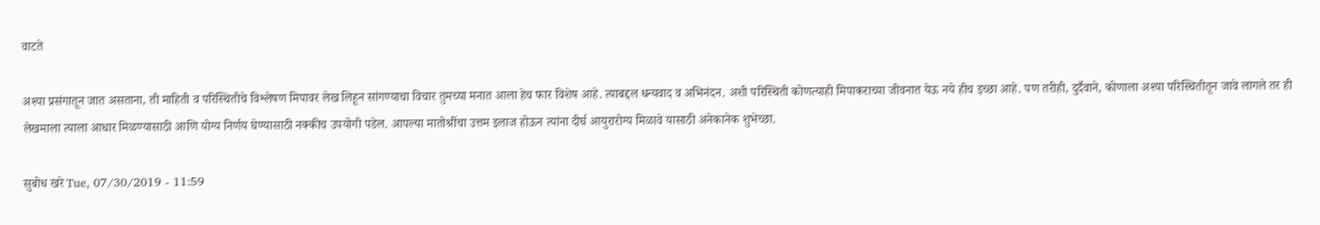वाटते

अश्या प्रसंगातून जात असताना, ती माहिती व परिस्थितीचे विश्लेषण मिपावर लेख लिहून सांगण्याचा विचार तुमच्या मनात आला हेच फार विशेष आहे. त्याबद्दल धन्यवाद व अभिनंदन. अशी परिस्थिती कोणत्याही मिपाकराच्या जीवनात येऊ नये हीच इच्छा आहे. पण तरीही, दुर्दैवाने, कोणाला अश्या परिस्थितीतून जावे लागले तर ही लेखमाला त्याला आधार मिळण्यासाठी आणि योग्य निर्णय घेण्यासाठी नक्कीच उपयोगी पडेल. आपल्या मातोश्रींचा उत्तम इलाज होऊन त्यांना दीर्घ आयुरारोग्य मिळावे यासाठी अनेकानेक शुभेच्छा.

सुबोध खरे Tue, 07/30/2019 - 11:59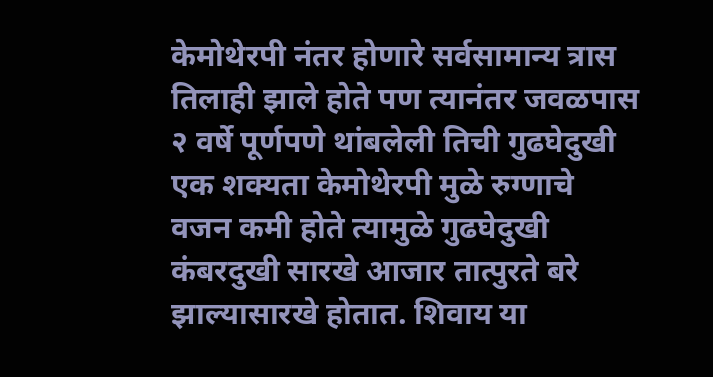केमोथेरपी नंतर होणारे सर्वसामान्य त्रास तिलाही झाले होते पण त्यानंतर जवळपास २ वर्षे पूर्णपणे थांबलेली तिची गुढघेदुखी एक शक्यता केमोथेरपी मुळे रुग्णाचे वजन कमी होते त्यामुळे गुढघेदुखी कंबरदुखी सारखे आजार तात्पुरते बरे झाल्यासारखे होतात. शिवाय या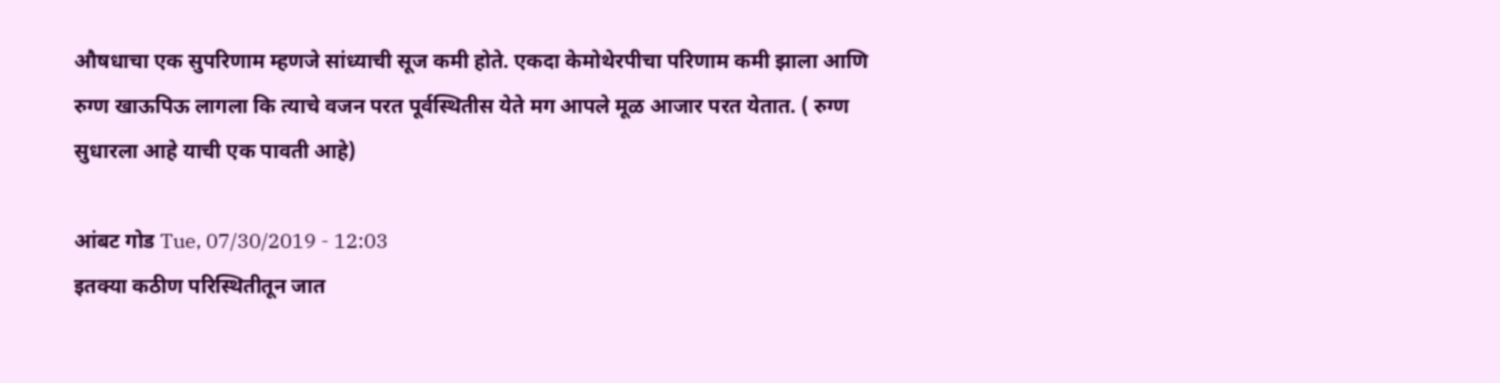औषधाचा एक सुपरिणाम म्हणजे सांध्याची सूज कमी होते. एकदा केमोथेरपीचा परिणाम कमी झाला आणि रुग्ण खाऊपिऊ लागला कि त्याचे वजन परत पूर्वस्थितीस येते मग आपले मूळ आजार परत येतात. ( रुग्ण सुधारला आहे याची एक पावती आहे)

आंबट गोड Tue, 07/30/2019 - 12:03
इतक्या कठीण परिस्थितीतून जात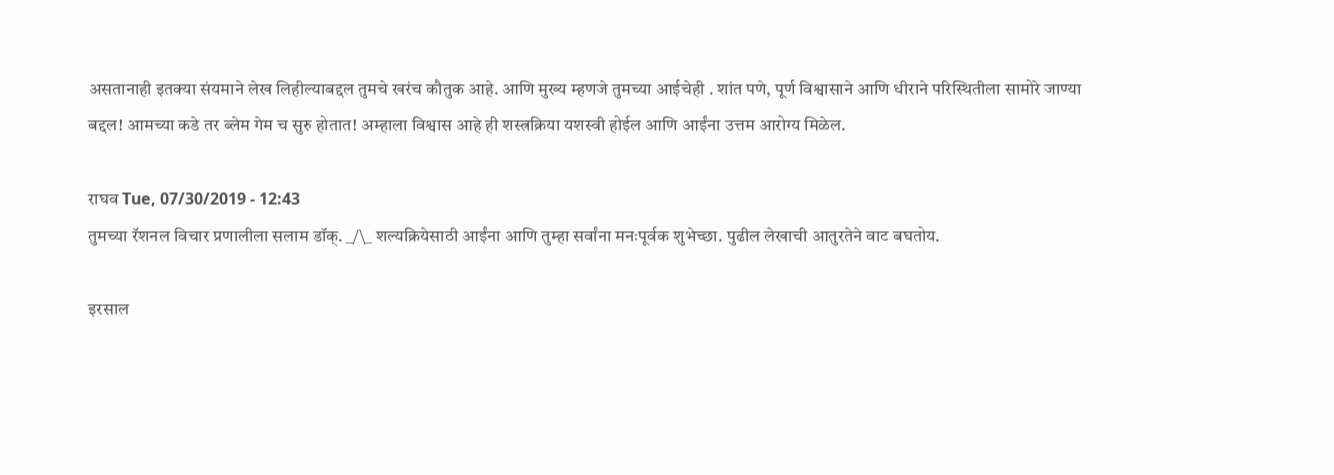असतानाही इतक्या संयमाने लेख लिहील्याबद्दल तुमचे खरंच कौतुक आहे. आणि मुख्य म्हणजे तुमच्या आईचेही . शांत पणे, पूर्ण विश्वासाने आणि धीराने परिस्थितीला सामोरे जाण्या बद्दल! आमच्या कडे तर ब्लेम गेम च सुरु होतात! अम्हाला विश्वास आहे ही शस्त्रक्रिया यशस्वी होईल आणि आईंना उत्तम आरोग्य मिळेल.

राघव Tue, 07/30/2019 - 12:43
तुमच्या रॅशनल विचार प्रणालीला सलाम डॉक्. _/\_ शल्यक्रियेसाठी आईंना आणि तुम्हा सर्वांना मनःपूर्वक शुभेच्छा. पुढील लेखाची आतुरतेने वाट बघतोय.

इरसाल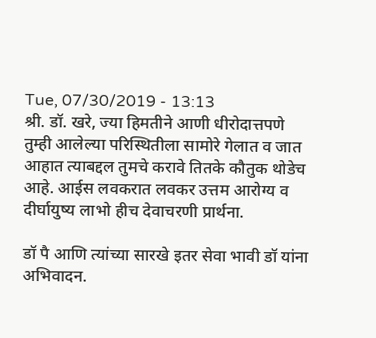Tue, 07/30/2019 - 13:13
श्री. डॉ. खरे, ज्या हिमतीने आणी धीरोदात्तपणे तुम्ही आलेल्या परिस्थितीला सामोरे गेलात व जात आहात त्याबद्दल तुमचे करावे तितके कौतुक थोडेच आहे. आईस लवकरात लवकर उत्तम आरोग्य व दीर्घायुष्य लाभो हीच देवाचरणी प्रार्थना.

डॉ पै आणि त्यांच्या सारखे इतर सेवा भावी डॉ यांना अभिवादन.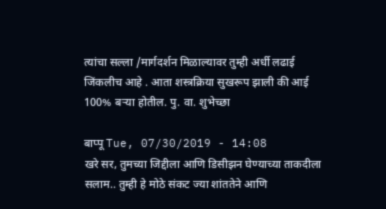त्यांचा सल्ला /मार्गदर्शन मिळाल्यावर तुम्ही अर्धी लढाई जिंकलीच आहे . आता शस्त्रक्रिया सुखरूप झाली की आई 100% बऱ्या होतील. पु. वा. शुभेच्छा

बाप्पू Tue, 07/30/2019 - 14:08
खरे सर, तुमच्या जिद्दीला आणि डिसीझन घेण्याच्या ताकदीला सलाम.. तुम्ही हे मोठे संकट ज्या शांततेने आणि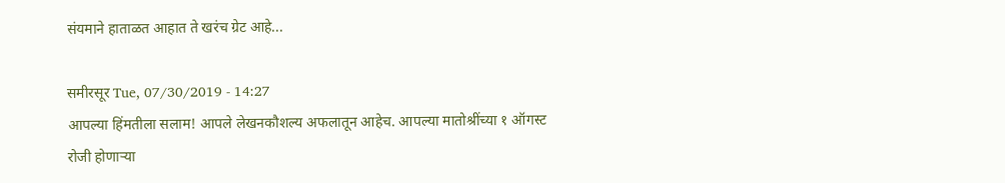संयमाने हाताळत आहात ते खरंच ग्रेट आहे...

समीरसूर Tue, 07/30/2019 - 14:27
आपल्या हिंमतीला सलाम! आपले लेखनकौशल्य अफलातून आहेच. आपल्या मातोश्रींच्या १ ऑगस्ट रोजी होणार्‍या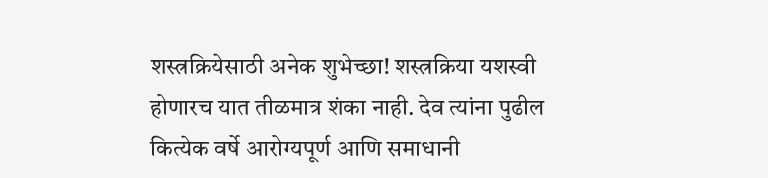शस्त्रक्रियेसाठी अनेक शुभेच्छा! शस्त्रक्रिया यशस्वी होणारच यात तीळमात्र शंका नाही. देव त्यांना पुढील कित्येक वर्षे आरोग्यपूर्ण आणि समाधानी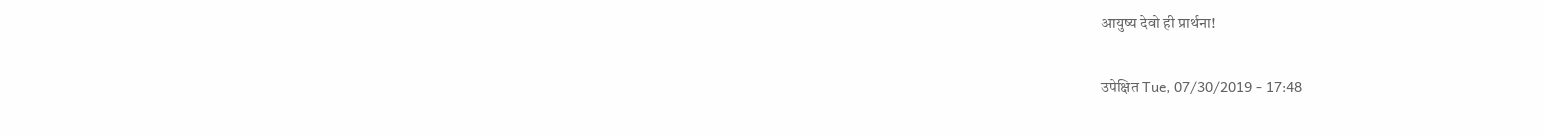आयुष्य देवो ही प्रार्थना!

उपेक्षित Tue, 07/30/2019 - 17:48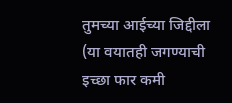तुमच्या आईच्या जिद्दीला (या वयातही जगण्याची इच्छा फार कमी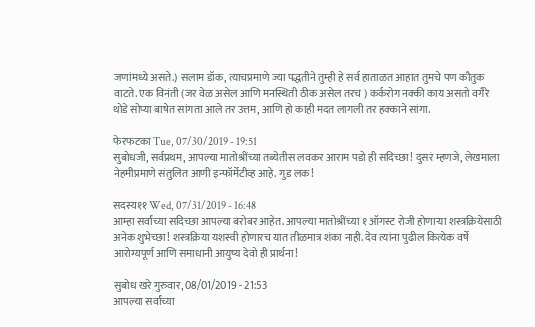जणांमध्ये असते.) सलाम डॉक, त्याचप्रमाणे ज्या पद्धतीने तुम्ही हे सर्व हाताळत आहात तुमचे पण कौतुक वाटते. एक विनंती (जर वेळ असेल आणि मनस्थिती ठीक असेल तरच ) कर्करोग नक्की काय असतो वगैरे थोडे सोप्या बाषेत सांगता आले तर उत्तम, आणि हो काही मदत लागली तर हक्काने सांगा.

फेरफटका Tue, 07/30/2019 - 19:51
सुबोधजी, सर्वप्रथम, आपल्या मातोश्रींच्या तब्येतीस लवकर आराम पडो ही सदिच्छा! दुसरं म्हणजे, लेखमाला नेहमीप्रमाणे संतुलित आणी इन्फॉर्मेटीव्ह आहे. गुड लक!

सदस्य११ Wed, 07/31/2019 - 16:48
आम्हा सर्वांच्या सदिच्छा आपल्या बरोबर आहेत. आपल्या मातोश्रींच्या १ ऑगस्ट रोजी होणार्‍या शस्त्रक्रियेसाठी अनेक शुभेच्छा! शस्त्रक्रिया यशस्वी होणारच यात तीळमात्र शंका नाही. देव त्यांना पुढील कित्येक वर्षे आरोग्यपूर्ण आणि समाधानी आयुष्य देवो ही प्रार्थना!

सुबोध खरे गुरुवार, 08/01/2019 - 21:53
आपल्या सर्वांच्या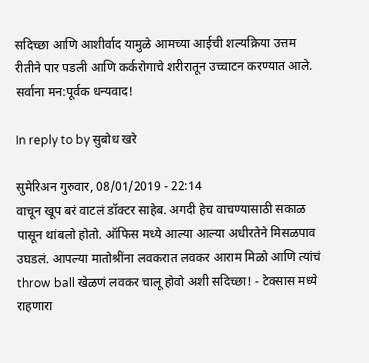सदिच्छा आणि आशीर्वाद यामुळे आमच्या आईची शल्यक्रिया उत्तम रीतीने पार पडली आणि कर्करोगाचे शरीरातून उच्चाटन करण्यात आले. सर्वाना मन:पूर्वक धन्यवाद!

In reply to by सुबोध खरे

सुमेरिअन गुरुवार, 08/01/2019 - 22:14
वाचून खूप बरं वाटलं डॉक्टर साहेब. अगदी हेच वाचण्यासाठी सकाळ पासून थांबलो होतो. ऑफिस मध्ये आल्या आल्या अधीरतेने मिसळपाव उघडलं. आपल्या मातोश्रींना लवकरात लवकर आराम मिळो आणि त्यांचं throw ball खेळणं लवकर चालू होवो अशी सदिच्छा! - टेक्सास मध्ये राहणारा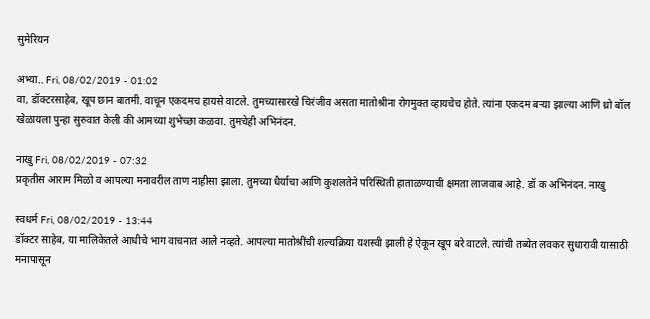सुमेरियन

अभ्या.. Fri, 08/02/2019 - 01:02
वा, डॉक्टरसाहेब, खूप छान बातमी. वाचून एकदमच हायसे वाटले. तुमच्यासारखे चिरंजीव असता मातोश्रीना रोगमुक्त व्हायचेच होते. त्यांना एकदम बऱ्या झाल्या आणि थ्रो बॉल खेळायला पुन्हा सुरुवात केली की आमच्या शुभेच्छा कळवा. तुमचेही अभिनंदन.

नाखु Fri, 08/02/2019 - 07:32
प्रकृतीस आराम मिळो व आपल्या मनावरील ताण नाहीसा झाला. तुमच्या धैर्याचा आणि कुशलतेने परिस्थिती हाताळण्याची क्षमता लाजवाब आहे. डॉ क अभिनंदन. नाखु

स्वधर्म Fri, 08/02/2019 - 13:44
डॉक्टर साहेब, या मालिकेतले आधीचे भाग वाचनात आले नव्हते. आपल्या मातोश्रींची शल्यक्रिया यशस्वी झाली हे ऐकून खूप बरे वाटले. त्यांची तब्येत लवकर सुधारावी यासाठी मनापासून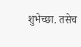शुभेच्छा. तसेच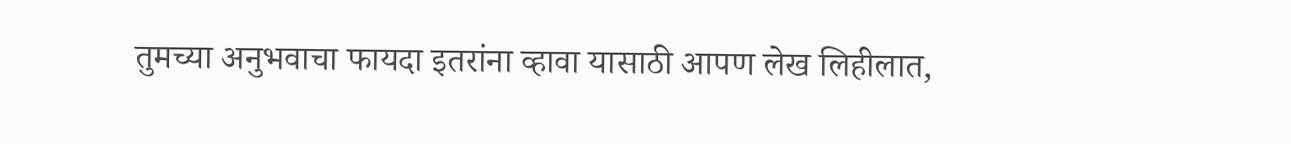तुमच्या अनुभवाचा फायदा इतरांना व्हावा यासाठी आपण लेख लिहीलात,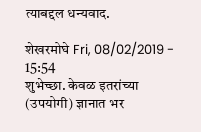त्याबद्दल धन्यवाद.

शेखरमोघे Fri, 08/02/2019 - 15:54
शुभेच्छा. केवळ इतरांच्या (उपयोगी) ज्ञानात भर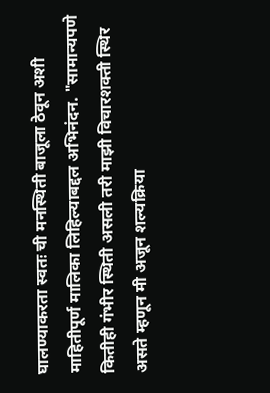घालण्याकरता स्वतः ची मनस्थिती बाजूला ठेवून अशी माहितीपूर्ण मालिका लिहिल्याबद्दल अभिनंदन. "सामान्यपणे कितीही गंभीर स्थिती असली तरी माझी विचारशक्ती स्थिर असते म्हणून मी अजून शल्यक्रिया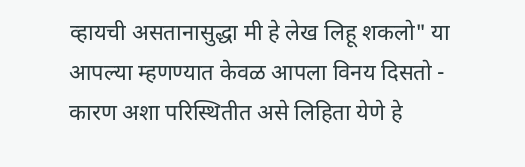व्हायची असतानासुद्धा मी हे लेख लिहू शकलो" या आपल्या म्हणण्यात केवळ आपला विनय दिसतो - कारण अशा परिस्थितीत असे लिहिता येणे हे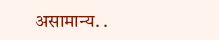असामान्य. .